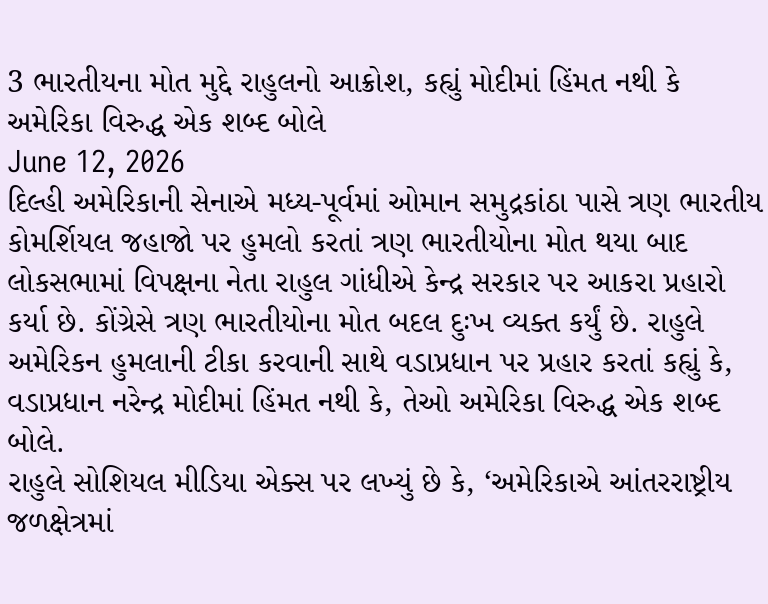3 ભારતીયના મોત મુદ્દે રાહુલનો આક્રોશ, કહ્યું મોદીમાં હિંમત નથી કે અમેરિકા વિરુદ્ધ એક શબ્દ બોલે
June 12, 2026
દિલ્હી અમેરિકાની સેનાએ મધ્ય-પૂર્વમાં ઓમાન સમુદ્રકાંઠા પાસે ત્રણ ભારતીય કોમર્શિયલ જહાજો પર હુમલો કરતાં ત્રણ ભારતીયોના મોત થયા બાદ લોકસભામાં વિપક્ષના નેતા રાહુલ ગાંધીએ કેન્દ્ર સરકાર પર આકરા પ્રહારો કર્યા છે. કોંગ્રેસે ત્રણ ભારતીયોના મોત બદલ દુઃખ વ્યક્ત કર્યું છે. રાહુલે અમેરિકન હુમલાની ટીકા કરવાની સાથે વડાપ્રધાન પર પ્રહાર કરતાં કહ્યું કે, વડાપ્રધાન નરેન્દ્ર મોદીમાં હિંમત નથી કે, તેઓ અમેરિકા વિરુદ્ધ એક શબ્દ બોલે.
રાહુલે સોશિયલ મીડિયા એક્સ પર લખ્યું છે કે, ‘અમેરિકાએ આંતરરાષ્ટ્રીય જળક્ષેત્રમાં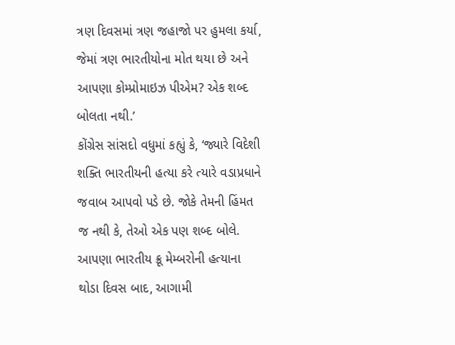ત્રણ દિવસમાં ત્રણ જહાજો પર હુમલા કર્યા, જેમાં ત્રણ ભારતીયોના મોત થયા છે અને આપણા કોમ્પ્રોમાઇઝ પીએમ? એક શબ્દ બોલતા નથી.’
કોંગ્રેસ સાંસદો વધુમાં કહ્યું કે, ‘જ્યારે વિદેશી શક્તિ ભારતીયની હત્યા કરે ત્યારે વડાપ્રધાને જવાબ આપવો પડે છે. જોકે તેમની હિંમત જ નથી કે, તેઓ એક પણ શબ્દ બોલે. આપણા ભારતીય ક્રૂ મેમ્બરોની હત્યાના થોડા દિવસ બાદ, આગામી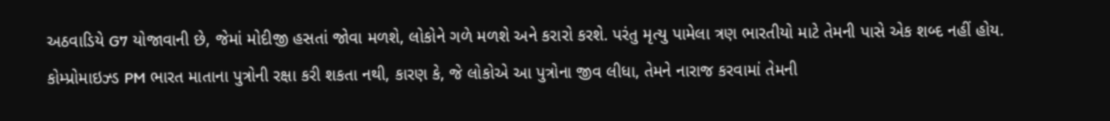અઠવાડિયે G7 યોજાવાની છે, જેમાં મોદીજી હસતાં જોવા મળશે, લોકોને ગળે મળશે અને કરારો કરશે. પરંતુ મૃત્યુ પામેલા ત્રણ ભારતીયો માટે તેમની પાસે એક શબ્દ નહીં હોય. કોમ્પ્રોમાઇઝ્ડ PM ભારત માતાના પુત્રોની રક્ષા કરી શકતા નથી, કારણ કે, જે લોકોએ આ પુત્રોના જીવ લીધા, તેમને નારાજ કરવામાં તેમની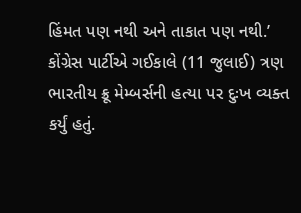હિંમત પણ નથી અને તાકાત પણ નથી.’
કોંગ્રેસ પાર્ટીએ ગઈકાલે (11 જુલાઈ) ત્રણ ભારતીય ક્રૂ મેમ્બર્સની હત્યા પર દુઃખ વ્યક્ત કર્યું હતું.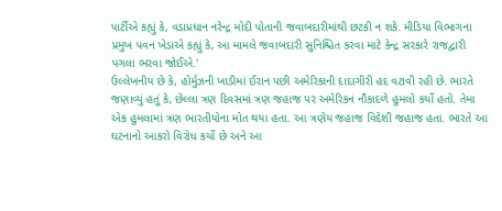પાર્ટીએ કહ્યું કે, વડાપ્રધાન નરેન્દ્ર મોદી પોતાની જવાબદારીમાંથી છટકી ન શકે. મીડિયા વિભાગના પ્રમુખ પવન ખેડાએ કહ્યું કે, આ મામલે જવાબદારી સુનિશ્ચિત કરવા માટે કેન્દ્ર સરકારે રાજદ્વારી પગલા ભરવા જોઈએ.'
ઉલ્લેખનીય છે કે, હોર્મુઝની ખાડીમાં ઈરાન પછી અમેરિકાની દાદાગીરી હદ વટાવી રહી છે. ભારતે જણાવ્યું હતું કે, છેલ્લા ત્રણ દિવસમાં ત્રણ જહાજ પર અમેરિકન નૌકાદળે હુમલો કર્યો હતો. તેમા એક હુમલામાં ત્રણ ભારતીયોના મોત થયા હતા. આ ત્રણેય જહાજ વિદેશી જહાજ હતા. ભારતે આ ઘટનાનો આકરો વિરોધ કર્યો છે અને આ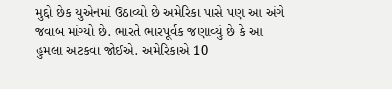મુદ્દો છેક યુએનમાં ઉઠાવ્યો છે અમેરિકા પાસે પણ આ અંગે જવાબ માંગ્યો છે. ભારતે ભારપૂર્વક જણાવ્યું છે કે આ હુમલા અટકવા જોઈએ. અમેરિકાએ 10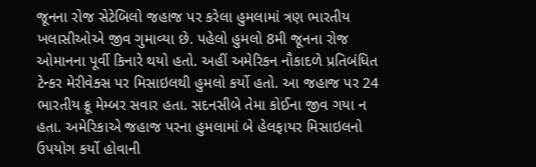જૂનના રોજ સેટેબિલો જહાજ પર કરેલા હુમલામાં ત્રણ ભારતીય ખલાસીઓએ જીવ ગુમાવ્યા છે. પહેલો હુમલો 8મી જૂનના રોજ ઓમાનના પૂર્વી કિનારે થયો હતો. અહીં અમેરિકન નૌકાદળે પ્રતિબંધિત ટેન્કર મેરીવેક્સ પર મિસાઇલથી હુમલો કર્યો હતો. આ જહાજ પર 24 ભારતીય ક્રૂ મેમ્બર સવાર હતા. સદનસીબે તેમા કોઈના જીવ ગયા ન હતા. અમેરિકાએ જહાજ પરના હુમલામાં બે હેલફાયર મિસાઇલનો ઉપયોગ કર્યો હોવાની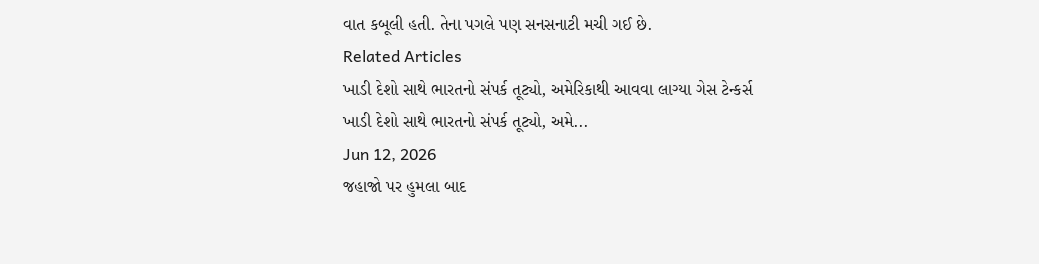વાત કબૂલી હતી. તેના પગલે પણ સનસનાટી મચી ગઈ છે.
Related Articles
ખાડી દેશો સાથે ભારતનો સંપર્ક તૂટ્યો, અમેરિકાથી આવવા લાગ્યા ગેસ ટેન્કર્સ
ખાડી દેશો સાથે ભારતનો સંપર્ક તૂટ્યો, અમે...
Jun 12, 2026
જહાજો પર હુમલા બાદ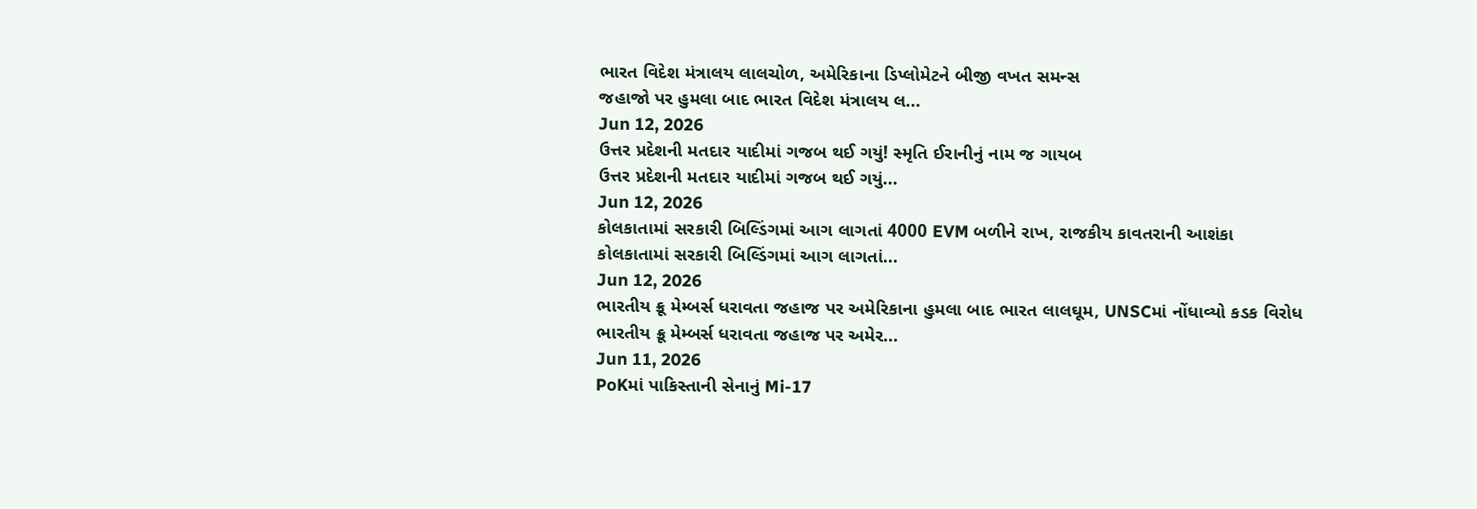ભારત વિદેશ મંત્રાલય લાલચોળ, અમેરિકાના ડિપ્લોમેટને બીજી વખત સમન્સ
જહાજો પર હુમલા બાદ ભારત વિદેશ મંત્રાલય લ...
Jun 12, 2026
ઉત્તર પ્રદેશની મતદાર યાદીમાં ગજબ થઈ ગયું! સ્મૃતિ ઈરાનીનું નામ જ ગાયબ
ઉત્તર પ્રદેશની મતદાર યાદીમાં ગજબ થઈ ગયું...
Jun 12, 2026
કોલકાતામાં સરકારી બિલ્ડિંગમાં આગ લાગતાં 4000 EVM બળીને રાખ, રાજકીય કાવતરાની આશંકા
કોલકાતામાં સરકારી બિલ્ડિંગમાં આગ લાગતાં...
Jun 12, 2026
ભારતીય ક્રૂ મેમ્બર્સ ધરાવતા જહાજ પર અમેરિકાના હુમલા બાદ ભારત લાલઘૂમ, UNSCમાં નોંધાવ્યો કડક વિરોધ
ભારતીય ક્રૂ મેમ્બર્સ ધરાવતા જહાજ પર અમેર...
Jun 11, 2026
PoKમાં પાકિસ્તાની સેનાનું Mi-17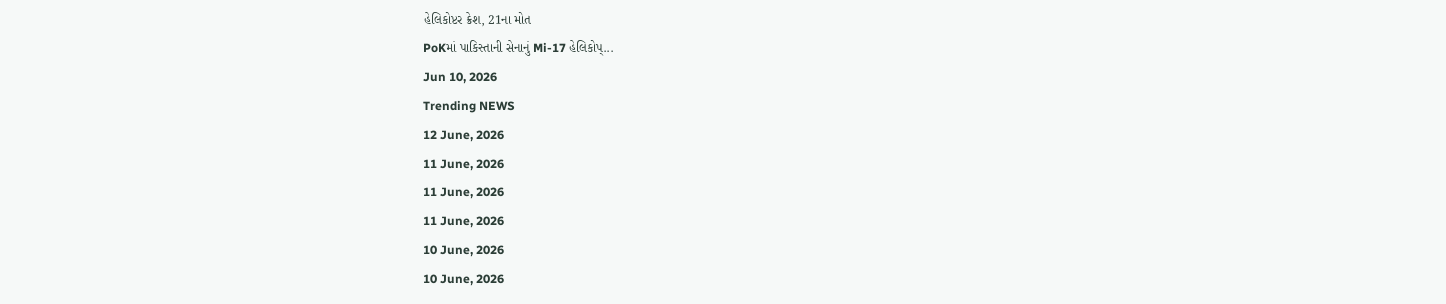હેલિકોપ્ટર ક્રેશ, 21ના મોત
PoKમાં પાકિસ્તાની સેનાનું Mi-17 હેલિકોપ્...
Jun 10, 2026
Trending NEWS
12 June, 2026
11 June, 2026
11 June, 2026
11 June, 2026
10 June, 2026
10 June, 2026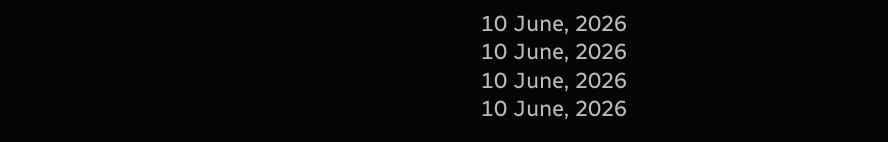10 June, 2026
10 June, 2026
10 June, 2026
10 June, 2026